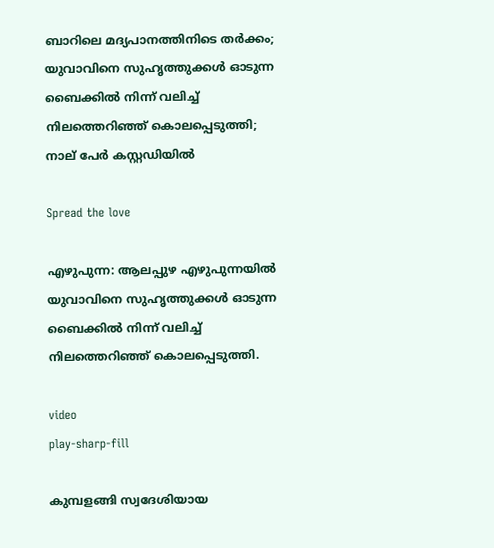ബാറിലെ മദ്യപാനത്തിനിടെ തര്‍ക്കം; യുവാവിനെ സുഹൃത്തുക്കള്‍ ഓടുന്ന ബൈക്കില്‍ നിന്ന് വലിച്ച്‌ നിലത്തെറിഞ്ഞ് കൊലപ്പെടുത്തി; നാല് പേർ കസ്റ്റഡിയിൽ

Spread the love

എഴുപുന്ന: ആലപ്പുഴ എഴുപുന്നയില്‍ യുവാവിനെ സുഹൃത്തുക്കള്‍ ഓടുന്ന ബൈക്കില്‍ നിന്ന് വലിച്ച്‌ നിലത്തെറിഞ്ഞ് കൊലപ്പെടുത്തി.

video
play-sharp-fill

കുമ്പളങ്ങി സ്വദേശിയായ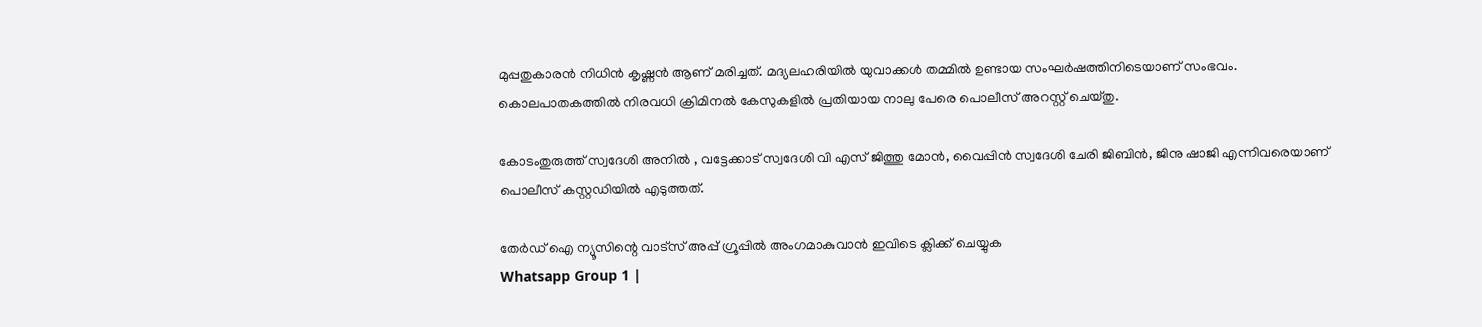മുപ്പതുകാരൻ നിധിൻ കൃഷ്ണൻ ആണ് മരിച്ചത്. മദ്യലഹരിയില്‍ യുവാക്കള്‍ തമ്മില്‍ ഉണ്ടായ സംഘർഷത്തിനിടെയാണ് സംഭവം. കൊലപാതകത്തില്‍ നിരവധി ക്രിമിനല്‍ കേസുകളില്‍ പ്രതിയായ നാലു പേരെ പൊലീസ് അറസ്റ്റ് ചെയ്തു.

കോടംതുരുത്ത് സ്വദേശി അനില്‍ , വട്ടേക്കാട് സ്വദേശി വി എസ് ജിത്തു മോൻ, വൈപ്പിൻ സ്വദേശി ചേരി ജിബിൻ, ജിനു ഷാജി എന്നിവരെയാണ് പൊലീസ് കസ്റ്റഡിയില്‍ എടുത്തത്.

തേർഡ് ഐ ന്യൂസിന്റെ വാട്സ് അപ്പ് ഗ്രൂപ്പിൽ അംഗമാകുവാൻ ഇവിടെ ക്ലിക്ക് ചെയ്യുക
Whatsapp Group 1 |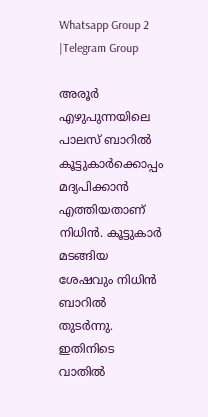Whatsapp Group 2 |Telegram Group

അരൂർ എഴുപുന്നയിലെ പാലസ് ബാറില്‍ കൂട്ടുകാർക്കൊപ്പം മദ്യപിക്കാൻ എത്തിയതാണ് നിധിൻ. കൂട്ടുകാർ മടങ്ങിയ ശേഷവും നിധിൻ ബാറില്‍ തുടർന്നു. ഇതിനിടെ വാതില്‍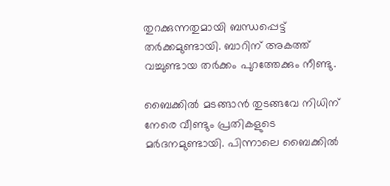തുറക്കുന്നതുമായി ബന്ധപ്പെട്ട് തർക്കമുണ്ടായി. ബാറിന് അകത്ത് വച്ചുണ്ടായ തർക്കം പുറത്തേക്കും നീണ്ടു.

ബൈക്കില്‍ മടങ്ങാൻ തുടങ്ങവേ നിധിന് നേരെ വീണ്ടും പ്രതികളുടെ മർദനമുണ്ടായി. പിന്നാലെ ബൈക്കില്‍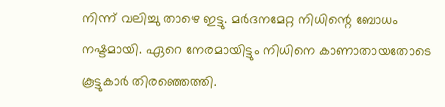നിന്ന് വലിച്ചു താഴെ ഇട്ടു. മർദനമേറ്റ നിധിന്റെ ബോധം നഷ്ടമായി. ഏറെ നേരമായിട്ടും നിധിനെ കാണാതായതോടെ കൂട്ടുകാർ തിരഞ്ഞെത്തി.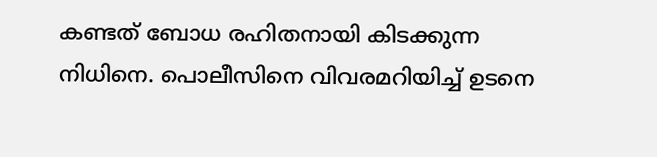കണ്ടത് ബോധ രഹിതനായി കിടക്കുന്ന നിധിനെ. പൊലീസിനെ വിവരമറിയിച്ച്‌ ഉടനെ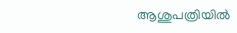ആശുപത്രിയില്‍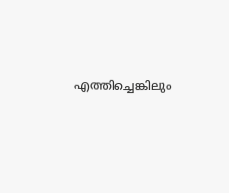എത്തിച്ചെങ്കിലും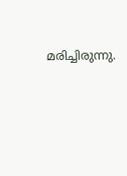മരിച്ചിരുന്നു.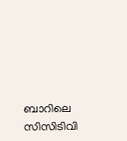ബാറിലെ സിസിടിവി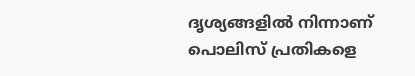ദൃശ്യങ്ങളില്‍ നിന്നാണ് പൊലിസ് പ്രതികളെ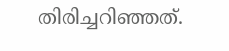തിരിച്ചറിഞ്ഞത്.